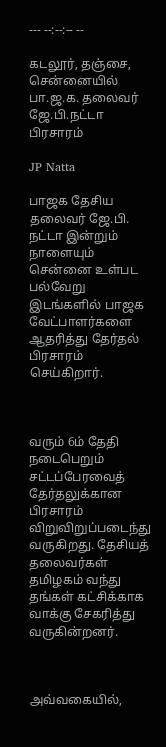--- --:--:-- --

கடலூர், தஞ்சை, சென்னையில் பா.ஜ.க. தலைவர் ஜே.பி.நட்டா பிரசாரம்

JP Natta

பாஜக தேசிய தலைவர் ஜே.பி. நட்டா இன்றும் நாளையும் சென்னை உள்பட பல்வேறு இடங்களில் பாஜக வேட்பாளர்களை ஆதரித்து தேர்தல் பிரசாரம் செய்கிறார்.



வரும் 6ம் தேதி நடைபெறும் சட்டப்பேரவைத் தேர்தலுக்கான பிரசாரம் விறுவிறுப்படைந்து வருகிறது. தேசியத் தலைவர்கள் தமிழகம் வந்து தங்கள் கட்சிக்காக வாக்கு சேகரித்து வருகின்றனர்.



அவ்வகையில்,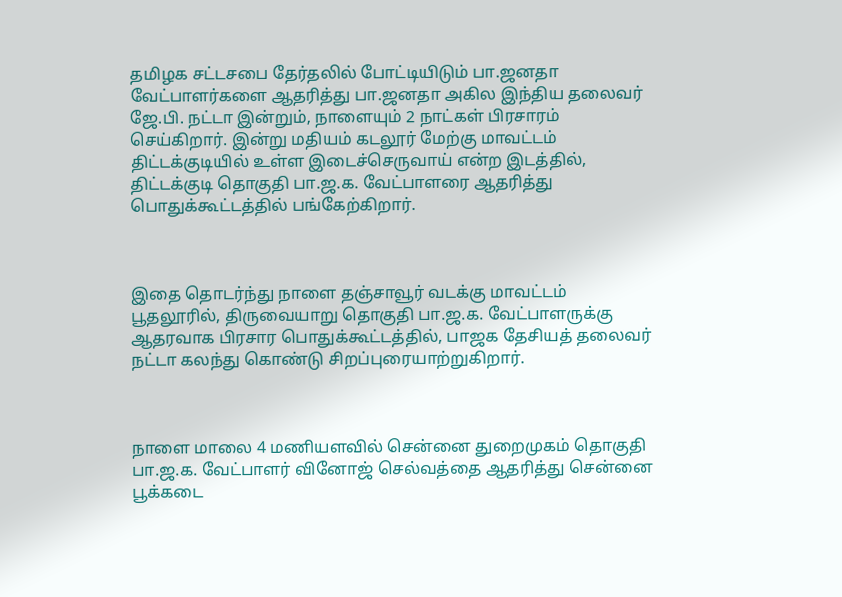தமிழக சட்டசபை தேர்தலில் போட்டியிடும் பா.ஜனதா வேட்பாளர்களை ஆதரித்து பா.ஜனதா அகில இந்திய தலைவர் ஜே.பி. நட்டா இன்றும், நாளையும் 2 நாட்கள் பிரசாரம் செய்கிறார். இன்று மதியம் கடலூர் மேற்கு மாவட்டம் திட்டக்குடியில் உள்ள இடைச்செருவாய் என்ற இடத்தில், திட்டக்குடி தொகுதி பா.ஜ.க. வேட்பாளரை ஆதரித்து பொதுக்கூட்டத்தில் பங்கேற்கிறார்.



இதை தொடர்ந்து நாளை தஞ்சாவூர் வடக்கு மாவட்டம் பூதலூரில், திருவையாறு தொகுதி பா.ஜ.க. வேட்பாளருக்கு ஆதரவாக பிரசார பொதுக்கூட்டத்தில், பாஜக தேசியத் தலைவர் நட்டா கலந்து கொண்டு சிறப்புரையாற்றுகிறார்.



நாளை மாலை 4 மணியளவில் சென்னை துறைமுகம் தொகுதி பா.ஜ.க. வேட்பாளர் வினோஜ் செல்வத்தை ஆதரித்து சென்னை பூக்கடை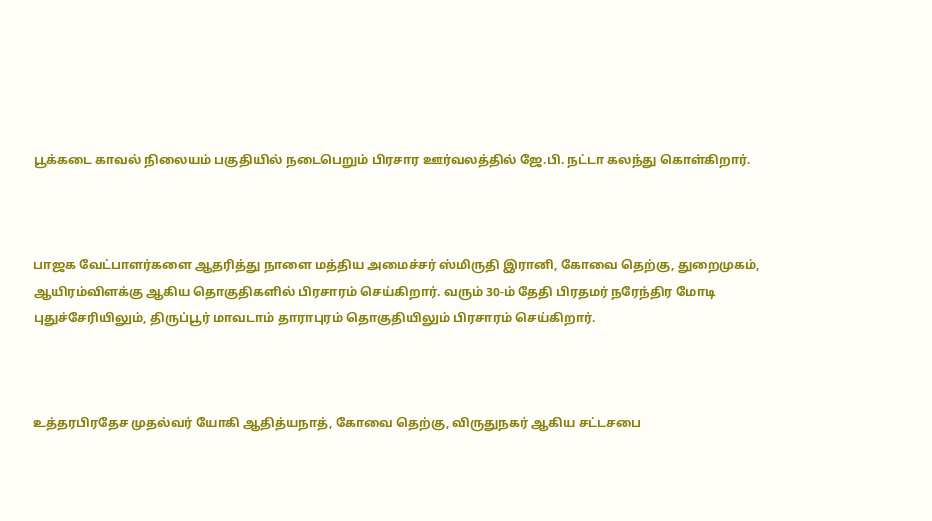பூக்கடை காவல் நிலையம் பகுதியில் நடைபெறும் பிரசார ஊர்வலத்தில் ஜே.பி. நட்டா கலந்து கொள்கிறார்.



பாஜக வேட்பாளர்களை ஆதரித்து நாளை மத்திய அமைச்சர் ஸ்மிருதி இரானி, கோவை தெற்கு, துறைமுகம், ஆயிரம்விளக்கு ஆகிய தொகுதிகளில் பிரசாரம் செய்கிறார். வரும் 30-ம் தேதி பிரதமர் நரேந்திர மோடி புதுச்சேரியிலும், திருப்பூர் மாவடாம் தாராபுரம் தொகுதியிலும் பிரசாரம் செய்கிறார்.



உத்தரபிரதேச முதல்வர் யோகி ஆதித்யநாத், கோவை தெற்கு, விருதுநகர் ஆகிய சட்டசபை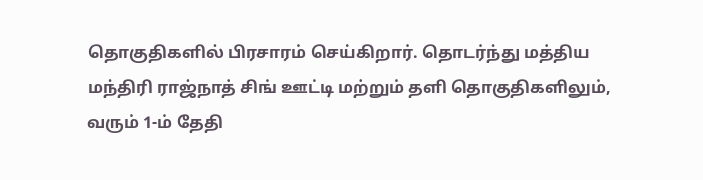தொகுதிகளில் பிரசாரம் செய்கிறார். தொடர்ந்து மத்திய மந்திரி ராஜ்நாத் சிங் ஊட்டி மற்றும் தளி தொகுதிகளிலும், வரும் 1-ம் தேதி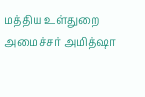மத்திய உள்துறை அமைச்சர் அமித்ஷா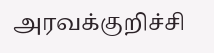அரவக்குறிச்சி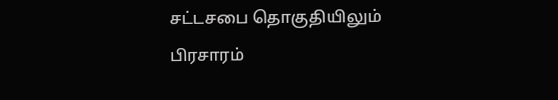சட்டசபை தொகுதியிலும் பிரசாரம்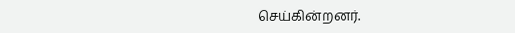செய்கின்றனர்.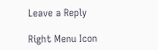Leave a Reply

Right Menu Icon